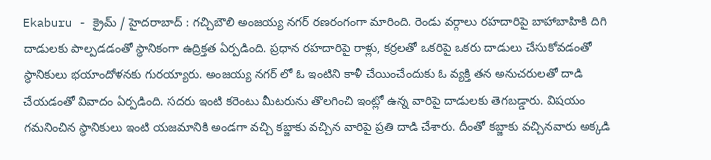Ekaburu - క్రైమ్ / హైదరాబాద్ : గచ్చిబౌలి అంజయ్య నగర్ రణరంగంగా మారింది. రెండు వర్గాలు రహదారిపై బాహాబాహికి దిగి దాడులకు పాల్పడడంతో స్థానికంగా ఉద్రిక్తత ఏర్పడింది. ప్రధాన రహదారిపై రాళ్లు, కర్రలతో ఒకరిపై ఒకరు దాడులు చేసుకోవడంతో స్థానికులు భయాందోళనకు గురయ్యారు. అంజయ్య నగర్ లో ఓ ఇంటిని కాళీ చేయించేందుకు ఓ వ్యక్తి తన అనుచరులతో దాడి చేయడంతో వివాదం ఏర్పడింది. సదరు ఇంటి కరెంటు మీటరును తొలగించి ఇంట్లో ఉన్న వారిపై దాడులకు తెగబడ్డారు. విషయం గమనించిన స్థానికులు ఇంటి యజమానికి అండగా వచ్చి కబ్జాకు వచ్చిన వారిపై ప్రతి దాడి చేశారు. దీంతో కబ్జాకు వచ్చినవారు అక్కడి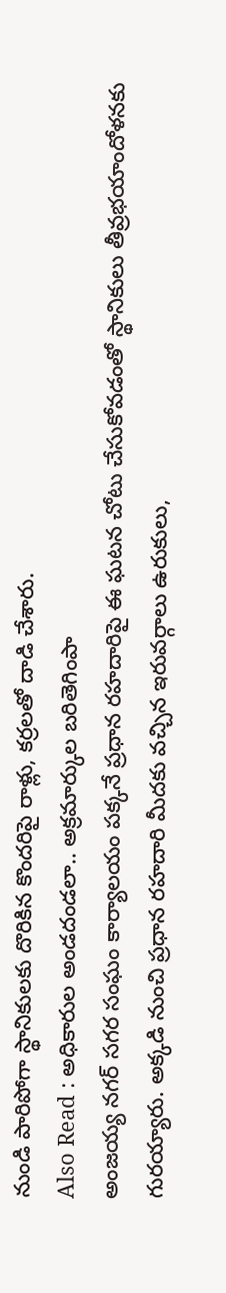నుండి పారిపోగా స్థానికులకు దొరికిన కొందరిపై రాళ్లు, కర్రలతో దాడి చేశారు.
Also Read : అధికారుల అండదండలా.. అక్రమార్కుల బరితెగింపా
అంజయ్య నగర్ సగర సంఘం కార్యాలయం పక్కనే ప్రధాన రహదారిపై ఈ ఘటన చోటు చేసుకోవడంతో స్థానికులు తీవ్రభయాందోళనకు గురయ్యారు. అక్కడి నుంచి ప్రధాన రహదారి మీదకు వచ్చిన ఇరువర్గాలు ఉరుకులు,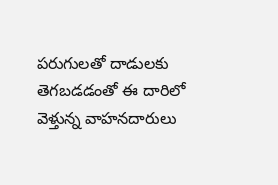పరుగులతో దాడులకు తెగబడడంతో ఈ దారిలో వెళ్తున్న వాహనదారులు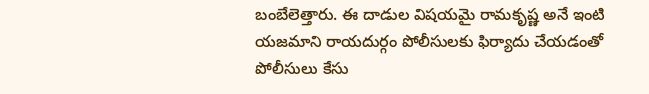బంబేలెత్తారు. ఈ దాడుల విషయమై రామకృష్ణ అనే ఇంటి యజమాని రాయదుర్గం పోలీసులకు ఫిర్యాదు చేయడంతో పోలీసులు కేసు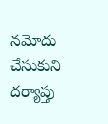నమోదు చేసుకుని దర్యాప్తు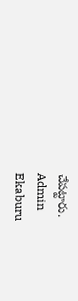చేపట్టారు.
Admin
Ekaburu